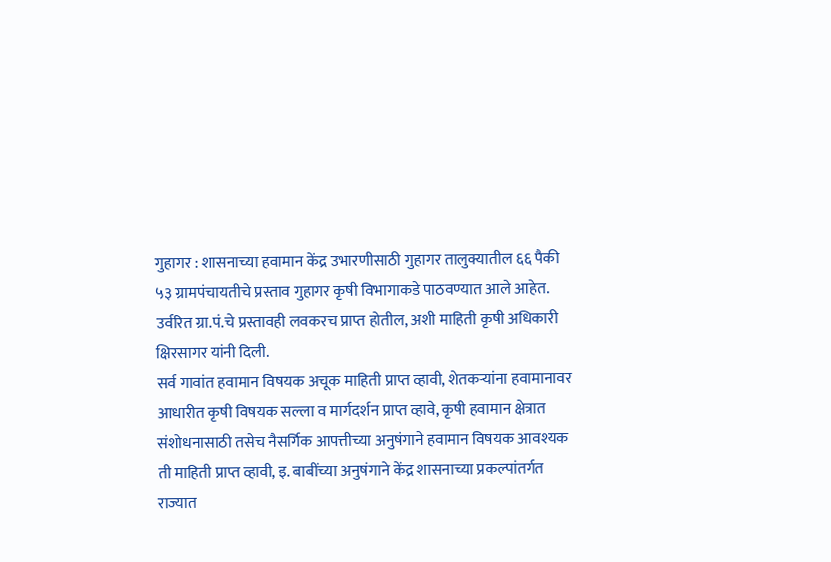गुहागर : शासनाच्या हवामान केंद्र उभारणीसाठी गुहागर तालुक्यातील ६६ पैकी ५३ ग्रामपंचायतीचे प्रस्ताव गुहागर कृषी विभागाकडे पाठवण्यात आले आहेत. उर्वरित ग्रा.पं.चे प्रस्तावही लवकरच प्राप्त होतील, अशी माहिती कृषी अधिकारी क्षिरसागर यांनी दिली.
सर्व गावांत हवामान विषयक अचूक माहिती प्राप्त व्हावी, शेतकऱ्यांना हवामानावर आधारीत कृषी विषयक सल्ला व मार्गदर्शन प्राप्त व्हावे, कृषी हवामान क्षेत्रात संशोधनासाठी तसेच नैसर्गिक आपत्तीच्या अनुषंगाने हवामान विषयक आवश्यक ती माहिती प्राप्त व्हावी, इ. बाबींच्या अनुषंगाने केंद्र शासनाच्या प्रकल्पांतर्गत राज्यात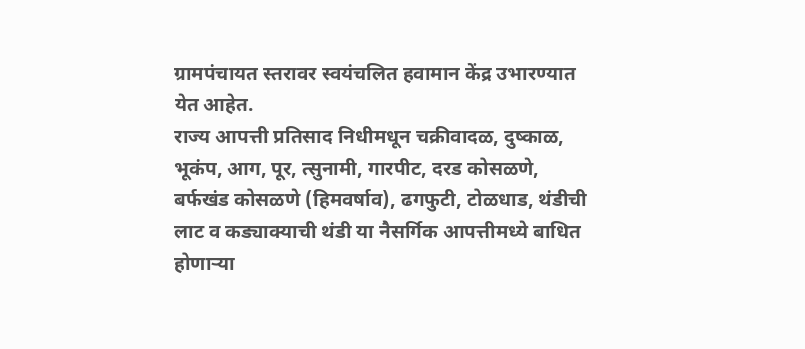ग्रामपंचायत स्तरावर स्वयंचलित हवामान केंद्र उभारण्यात येत आहेत.
राज्य आपत्ती प्रतिसाद निधीमधून चक्रीवादळ, दुष्काळ, भूकंप, आग, पूर, त्सुनामी, गारपीट, दरड कोसळणे, बर्फखंड कोसळणे (हिमवर्षाव), ढगफुटी, टोळधाड, थंडीची लाट व कड्याक्याची थंडी या नैसर्गिक आपत्तीमध्ये बाधित होणाऱ्या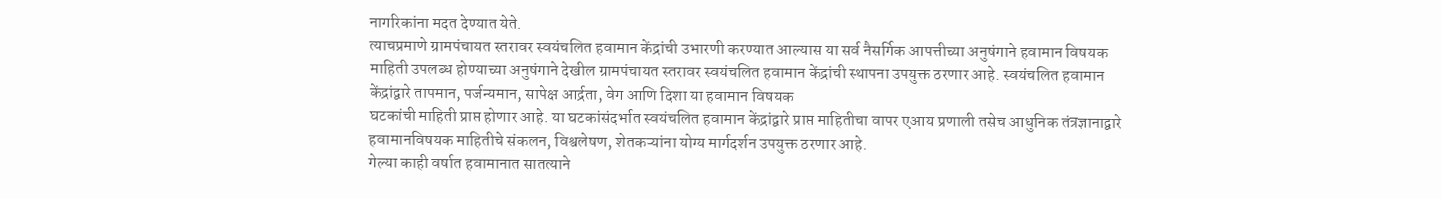नागरिकांना मदत देण्यात येते.
त्याचप्रमाणे ग्रामपंचायत स्तरावर स्वयंचलित हवामान केंद्रांची उभारणी करण्यात आल्यास या सर्व नैसर्गिक आपत्तीच्या अनुषंगाने हवामान विषयक माहिती उपलब्ध होण्याच्या अनुषंगाने देखील ग्रामपंचायत स्तरावर स्वयंचलित हवामान केंद्रांची स्थापना उपयुक्त ठरणार आहे. स्वयंचलित हवामान केंद्रांद्वारे तापमान, पर्जन्यमान, सापेक्ष आर्द्रता, वेग आणि दिशा या हवामान विषयक
घटकांची माहिती प्राप्त होणार आहे. या घटकांसंदर्भात स्वयंचलित हवामान केंद्रांद्वारे प्राप्त माहितीचा वापर एआय प्रणाली तसेच आधुनिक तंत्रज्ञानाद्वारे हवामानविषयक माहितीचे संकलन, विश्वलेषण, शेतकऱ्यांना योग्य मार्गदर्शन उपयुक्त ठरणार आहे.
गेल्या काही वर्षात हवामानात सातत्याने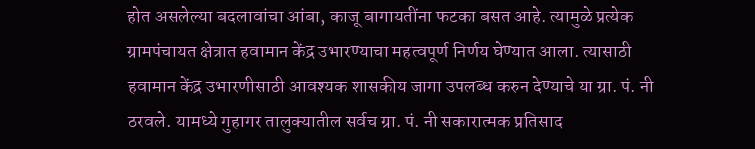होत असलेल्या बदलावांचा आंबा, काजू बागायतींना फटका बसत आहे. त्यामुळे प्रत्येक ग्रामपंचायत क्षेत्रात हवामान केंद्र उभारण्याचा महत्वपूर्ण निर्णय घेण्यात आला. त्यासाठी हवामान केंद्र उभारणीसाठी आवश्यक शासकीय जागा उपलब्ध करुन देण्याचे या ग्रा. पं. नी ठरवले. यामध्ये गुहागर तालुक्यातील सर्वच ग्रा. पं. नी सकारात्मक प्रतिसाद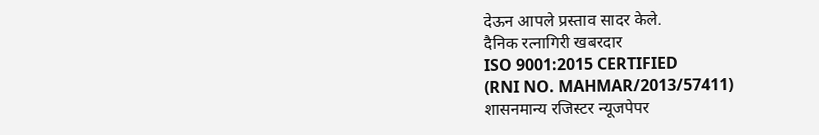देऊन आपले प्रस्ताव सादर केले.
दैनिक रत्नागिरी खबरदार
ISO 9001:2015 CERTIFIED
(RNI NO. MAHMAR/2013/57411)
शासनमान्य रजिस्टर न्यूजपेपर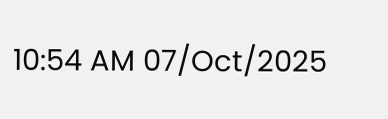10:54 AM 07/Oct/2025